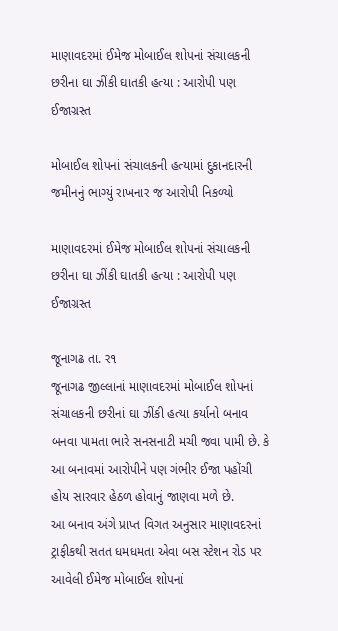માણાવદરમાં ઈમેજ મોબાઈલ શોપનાં સંચાલકની છરીના ઘા ઝીંકી ઘાતકી હત્યા : આરોપી પણ ઈજાગ્રસ્ત

મોબાઈલ શોપનાં સંચાલકની હત્યામાં દુકાનદારની જમીનનું ભાગ્યું રાખનાર જ આરોપી નિકળ્યો

માણાવદરમાં ઈમેજ મોબાઈલ શોપનાં સંચાલકની છરીના ઘા ઝીંકી ઘાતકી હત્યા : આરોપી પણ ઈજાગ્રસ્ત

જૂનાગઢ તા. ર૧
જૂનાગઢ જીલ્લાનાં માણાવદરમાં મોબાઈલ શોપનાં સંચાલકની છરીનાં ઘા ઝીંકી હત્યા કર્યાનો બનાવ બનવા પામતા ભારે સનસનાટી મચી જવા પામી છે. કે આ બનાવમાં આરોપીને પણ ગંભીર ઈજા પહોંચી હોય સારવાર હેઠળ હોવાનું જાણવા મળે છે.
આ બનાવ અંગે પ્રાપ્ત વિગત અનુસાર માણાવદરનાં ટ્રાફીકથી સતત ધમધમતા એવા બસ સ્ટેશન રોડ પર આવેલી ઈમેજ મોબાઈલ શોપનાં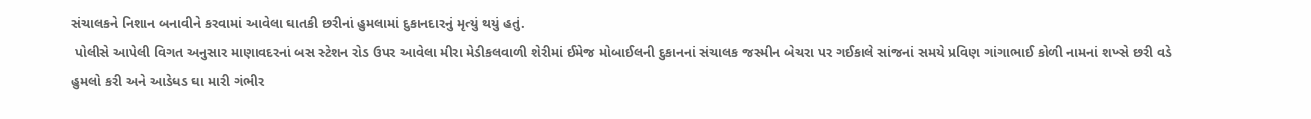સંચાલકને નિશાન બનાવીને કરવામાં આવેલા ઘાતકી છરીનાં હુમલામાં દુકાનદારનું મૃત્યું થયું હતું.
 પોલીસે આપેલી વિગત અનુસાર માણાવદરનાં બસ સ્ટેશન રોડ ઉપર આવેલા મીરા મેડીકલવાળી શેરીમાં ઈમેજ મોબાઈલની દુકાનનાં સંચાલક જસ્મીન બેચરા પર ગઈકાલે સાંજનાં સમયે પ્રવિણ ગાંગાભાઈ કોળી નામનાં શખ્સે છરી વડે હુમલો કરી અને આડેધડ ઘા મારી ગંભીર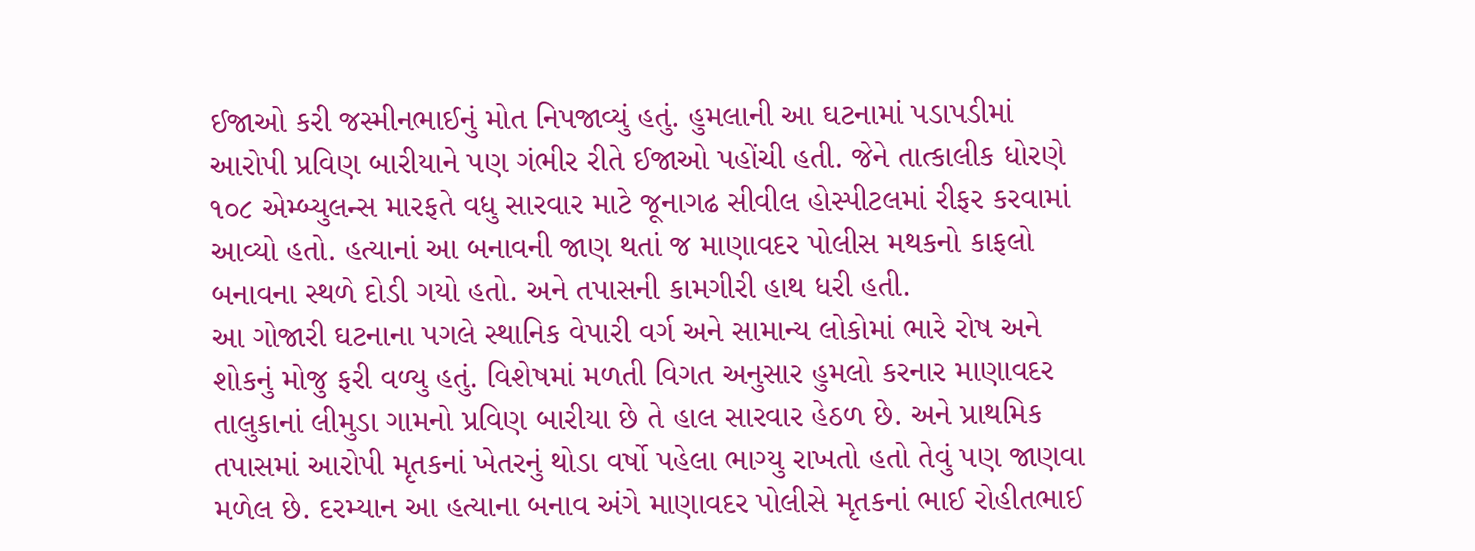ઈજાઓ કરી જસ્મીનભાઈનું મોત નિપજાવ્યું હતું. હુમલાની આ ઘટનામાં પડાપડીમાં આરોપી પ્રવિણ બારીયાને પણ ગંભીર રીતે ઈજાઓ પહોંચી હતી. જેને તાત્કાલીક ધોરણે ૧૦૮ એમ્બ્યુલન્સ મારફતે વધુ સારવાર માટે જૂનાગઢ સીવીલ હોસ્પીટલમાં રીફર કરવામાં આવ્યો હતો. હત્યાનાં આ બનાવની જાણ થતાં જ માણાવદર પોલીસ મથકનો કાફલો બનાવના સ્થળે દોડી ગયો હતો. અને તપાસની કામગીરી હાથ ધરી હતી.
આ ગોજારી ઘટનાના પગલે સ્થાનિક વેપારી વર્ગ અને સામાન્ય લોકોમાં ભારે રોષ અને શોકનું મોજુ ફરી વળ્યુ હતું. વિશેષમાં મળતી વિગત અનુસાર હુમલો કરનાર માણાવદર તાલુકાનાં લીમુડા ગામનો પ્રવિણ બારીયા છે તે હાલ સારવાર હેઠળ છે. અને પ્રાથમિક તપાસમાં આરોપી મૃતકનાં ખેતરનું થોડા વર્ષો પહેલા ભાગ્યુ રાખતો હતો તેવું પણ જાણવા મળેલ છે. દરમ્યાન આ હત્યાના બનાવ અંગે માણાવદર પોલીસે મૃતકનાં ભાઈ રોહીતભાઈ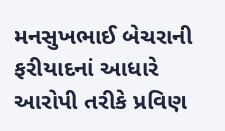મનસુખભાઈ બેચરાની ફરીયાદનાં આધારે આરોપી તરીકે પ્રવિણ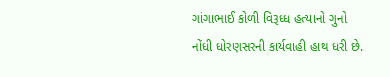ગાંગાભાઈ કોળી વિરૂધ્ધ હત્યાનો ગુનો નોંધી ધોરણસરની કાર્યવાહી હાથ ધરી છે.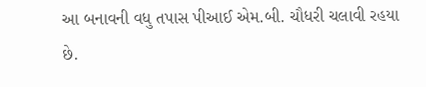આ બનાવની વધુ તપાસ પીઆઈ એમ.બી. ચૌધરી ચલાવી રહયા છે.